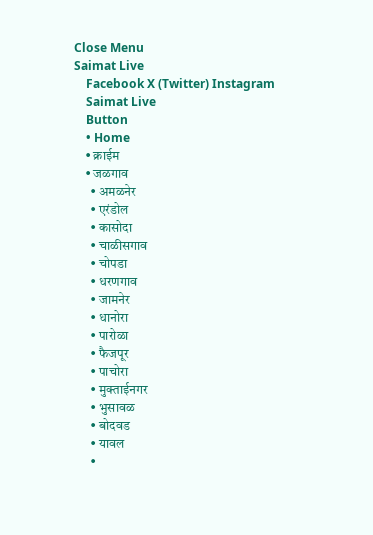Close Menu
Saimat Live
    Facebook X (Twitter) Instagram
    Saimat Live
    Button
    • Home
    • क्राईम
    • जळगाव
      • अमळनेर
      • एरंडोल
      • कासोदा
      • चाळीसगाव
      • चोपडा
      • धरणगाव
      • जामनेर
      • धानोरा
      • पारोळा
      • फैजपूर
      • पाचोरा
      • मुक्ताईनगर
      • भुसावळ
      • बोदवड
      • यावल
      •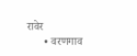रावेर
      • वरणगाव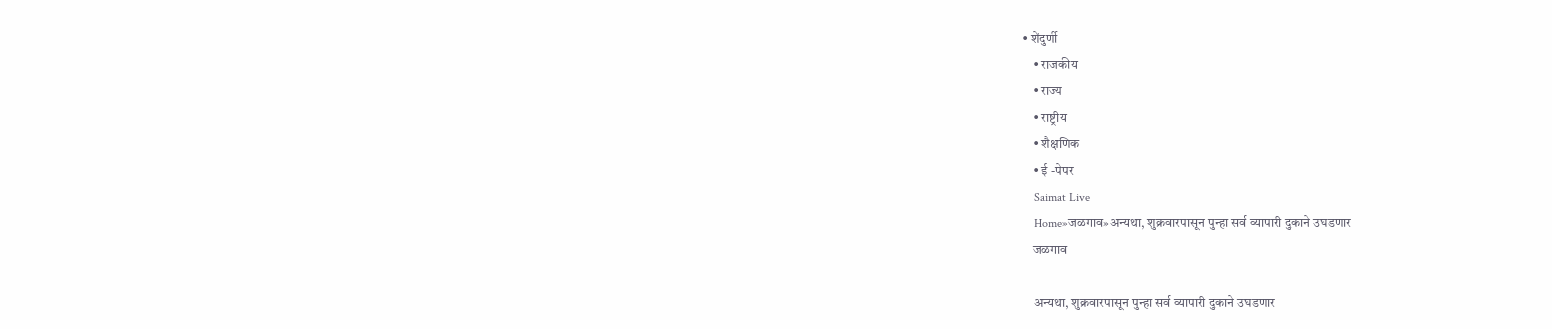• शेंदुर्णी
    • राजकीय
    • राज्य
    • राष्ट्रीय
    • शैक्षणिक
    • ई -पेपर
    Saimat Live
    Home»जळगाव»अन्यथा, शुक्रवारपासून पुन्हा सर्व व्यापारी दुकाने उघडणार
    जळगाव

    अन्यथा, शुक्रवारपासून पुन्हा सर्व व्यापारी दुकाने उघडणार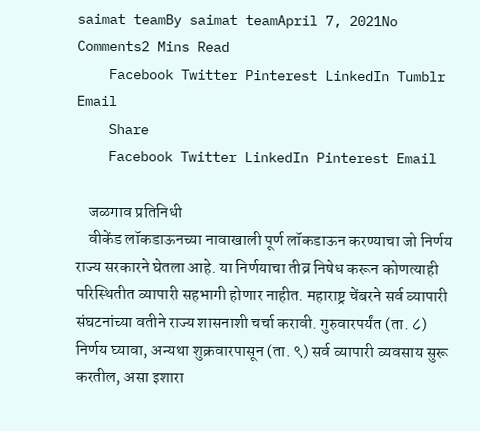saimat teamBy saimat teamApril 7, 2021No Comments2 Mins Read
    Facebook Twitter Pinterest LinkedIn Tumblr Email
    Share
    Facebook Twitter LinkedIn Pinterest Email

    जळगाव प्रतिनिधी
    वीकेंड लॉकडाऊनच्या नावाखाली पूर्ण लॉकडाऊन करण्याचा जो निर्णय राज्य सरकारने घेतला आहे. या निर्णयाचा तीव्र निषेध करून कोणत्याही परिस्थितीत व्यापारी सहभागी होणार नाहीत. महाराष्ट्र चेंबरने सर्व व्यापारी संघटनांच्या वतीने राज्य शासनाशी चर्चा करावी. गुरुवारपर्यंत (ता. ८) निर्णय घ्यावा, अन्यथा शुक्रवारपासून (ता. ९) सर्व व्यापारी व्यवसाय सुरू करतील, असा इशारा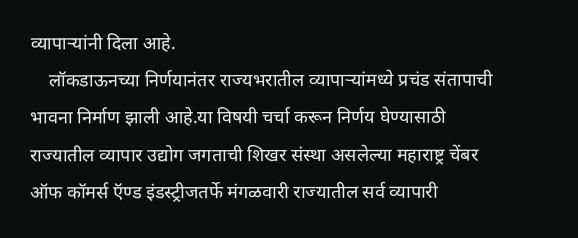व्यापार्‍यांनी दिला आहे.
    लॉकडाऊनच्या निर्णयानंतर राज्यभरातील व्यापार्‍यांमध्ये प्रचंड संतापाची भावना निर्माण झाली आहे.या विषयी चर्चा करून निर्णय घेण्यासाठी राज्यातील व्यापार उद्योग जगताची शिखर संस्था असलेल्या महाराष्ट्र चेंबर ऑफ कॉमर्स ऍण्ड इंडस्ट्रीजतर्फे मंगळवारी राज्यातील सर्व व्यापारी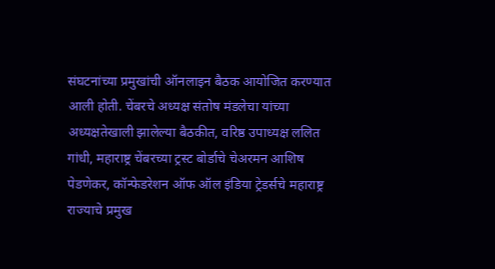संघटनांच्या प्रमुखांची ऑनलाइन बैठक आयोजित करण्यात आली होती. चेंबरचे अध्यक्ष संतोष मंडलेचा यांच्या अध्यक्षतेखाली झालेल्या बैठकीत, वरिष्ठ उपाध्यक्ष ललित गांधी, महाराष्ट्र चेंबरच्या ट्रस्ट बोर्डाचे चेअरमन आशिष पेडणेकर, कॉन्फेडरेशन ऑफ ऑल इंडिया ट्रेडर्सचे महाराष्ट्र राज्याचे प्रमुख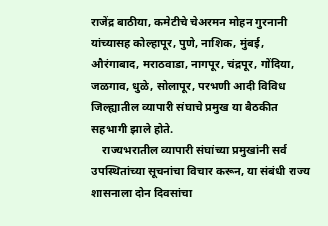राजेंद्र बाठीया, कमेटीचे चेअरमन मोहन गुरनानी यांच्यासह कोल्हापूर, पुणे, नाशिक, मुंबई, औरंगाबाद, मराठवाडा, नागपूर, चंद्रपूर, गोंदिया, जळगाव, धुळे, सोलापूर, परभणी आदी विविध जिल्ह्यातील व्यापारी संघाचे प्रमुख या बैठकीत सहभागी झाले होते.
    राज्यभरातील व्यापारी संघांच्या प्रमुखांनी सर्व उपस्थितांच्या सूचनांचा विचार करून, या संबंधी राज्य शासनाला दोन दिवसांचा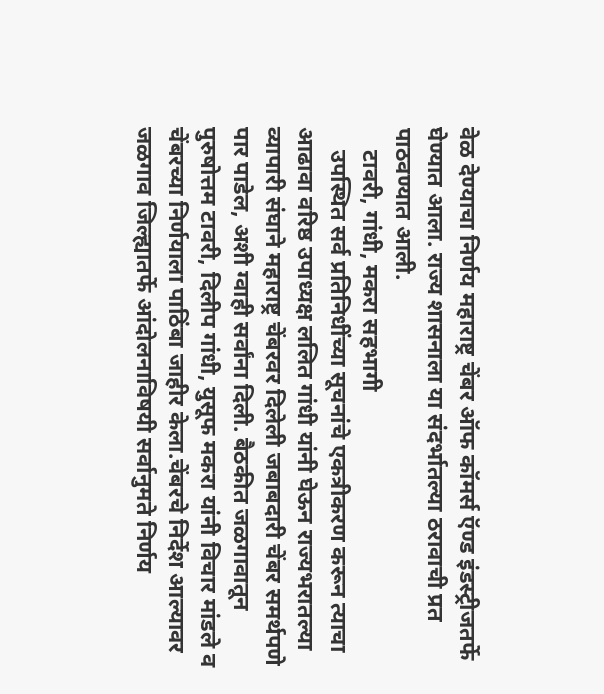वेळ देण्याचा निर्णय महाराष्ट्र चेंबर ऑफ कॉमर्स ऍण्ड इंडस्ट्रीजतर्फे घेण्यात आला. राज्य शासनाला या संदर्भातल्या ठरावाची प्रत पाठवण्यात आली.
    टावरी, गांधी, मकरा सहभागी
    उपस्थित सर्व प्रतिनिधींच्या सूचनांचे एकत्रीकरण करून त्याचा आढावा वरिष्ठ उपाध्यक्ष ललित गांधी यांनी घेऊन राज्यभरातल्या व्यापारी संघाने महाराष्ट्र चेंबरवर दिलेली जबाबदारी चेंबर समर्थपणे पार पाडेल, अशी ग्वाही सर्वांना दिली. बैठकीत जळगावातून पुरुषोत्तम टावरी, दिलीप गांधी, युसूफ मकरा यांनी विचार मांडले व चेंबरच्या निर्णयाला पाठिंबा जाहीर केला.चेंबरचे निर्देश आल्यावर जळगाव जिल्ह्यातर्फे आंदोलनाविषयी सर्वानुमते निर्णय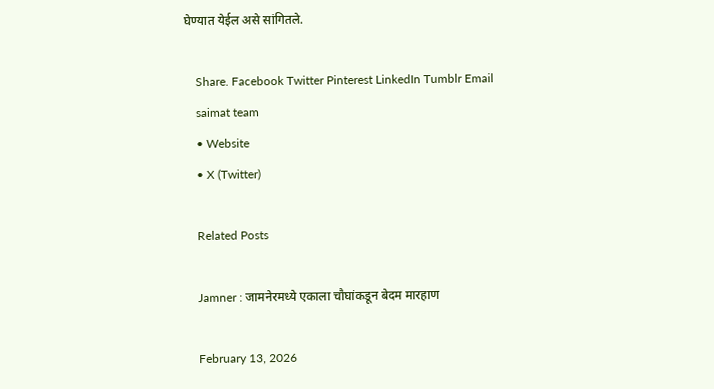घेण्यात येईल असे सांगितले.

    Share. Facebook Twitter Pinterest LinkedIn Tumblr Email
    saimat team
    • Website
    • X (Twitter)

    Related Posts

    Jamner : जामनेरमध्ये एकाला चौघांकडून बेदम मारहाण

    February 13, 2026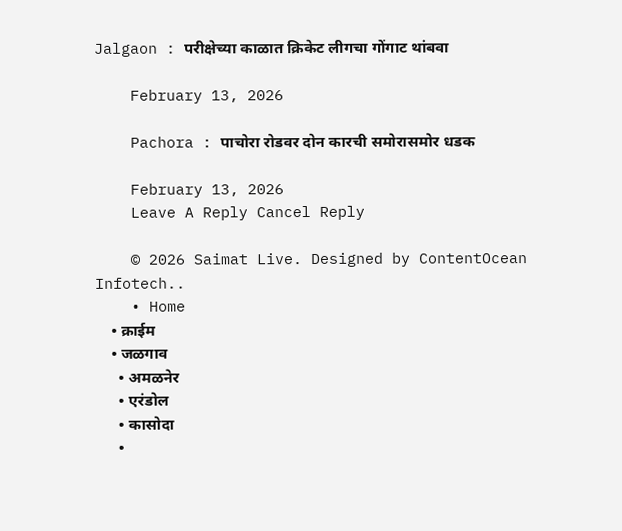Jalgaon : परीक्षेच्या काळात क्रिकेट लीगचा गोंगाट थांबवा

    February 13, 2026

    Pachora : पाचोरा रोडवर दोन कारची समोरासमोर धडक

    February 13, 2026
    Leave A Reply Cancel Reply

    © 2026 Saimat Live. Designed by ContentOcean Infotech..
    • Home
    • क्राईम
    • जळगाव
      • अमळनेर
      • एरंडोल
      • कासोदा
      •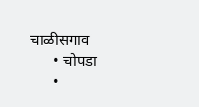चाळीसगाव
      • चोपडा
      •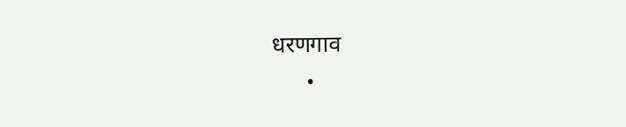धरणगाव
      •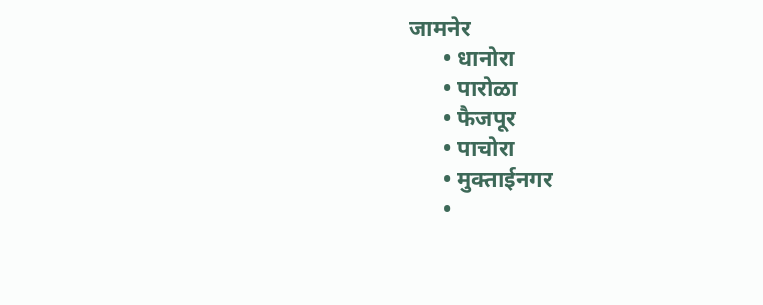जामनेर
      • धानोरा
      • पारोळा
      • फैजपूर
      • पाचोरा
      • मुक्ताईनगर
      •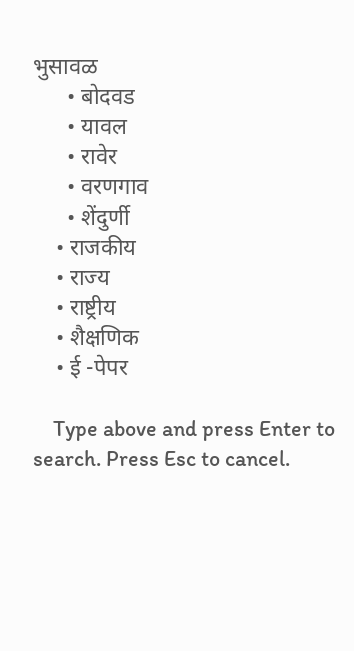भुसावळ
      • बोदवड
      • यावल
      • रावेर
      • वरणगाव
      • शेंदुर्णी
    • राजकीय
    • राज्य
    • राष्ट्रीय
    • शैक्षणिक
    • ई -पेपर

    Type above and press Enter to search. Press Esc to cancel.